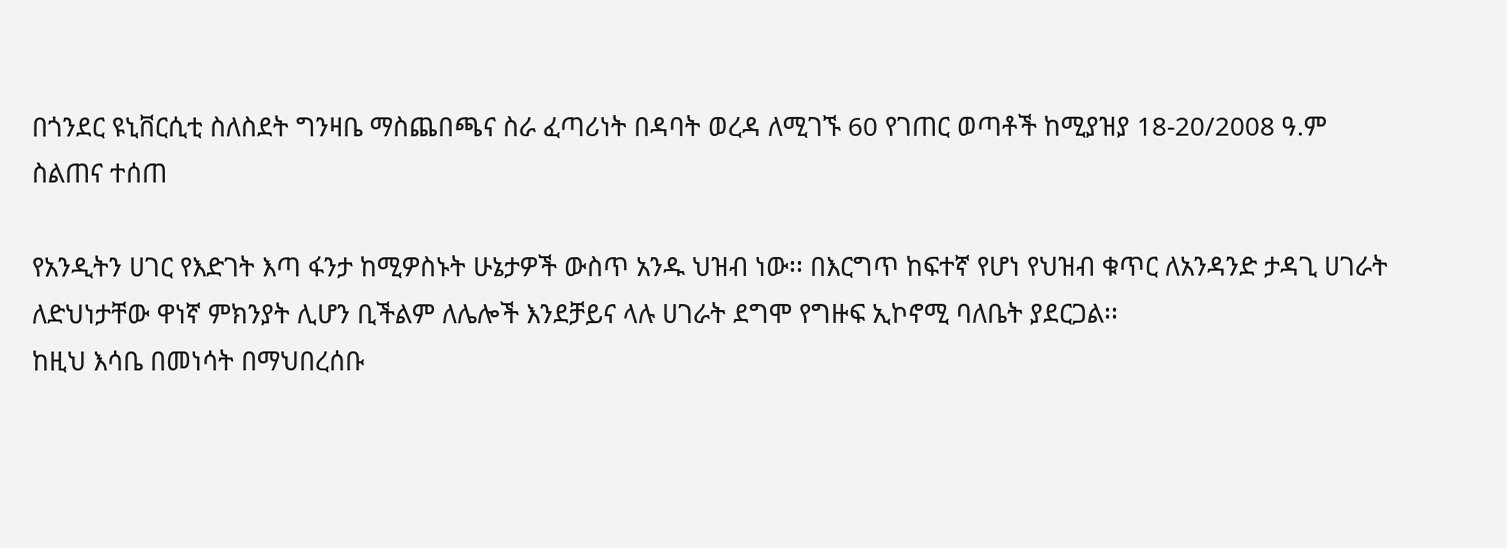በጎንደር ዩኒቨርሲቲ ስለስደት ግንዛቤ ማስጨበጫና ስራ ፈጣሪነት በዳባት ወረዳ ለሚገኙ 60 የገጠር ወጣቶች ከሚያዝያ 18-20/2008 ዓ.ም ስልጠና ተሰጠ

የአንዲትን ሀገር የእድገት እጣ ፋንታ ከሚዎስኑት ሁኔታዎች ውስጥ አንዱ ህዝብ ነው፡፡ በእርግጥ ከፍተኛ የሆነ የህዝብ ቁጥር ለአንዳንድ ታዳጊ ሀገራት ለድህነታቸው ዋነኛ ምክንያት ሊሆን ቢችልም ለሌሎች እንደቻይና ላሉ ሀገራት ደግሞ የግዙፍ ኢኮኖሚ ባለቤት ያደርጋል፡፡
ከዚህ እሳቤ በመነሳት በማህበረሰቡ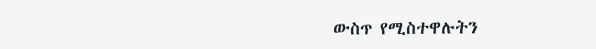ውስጥ የሚስተዋሉትን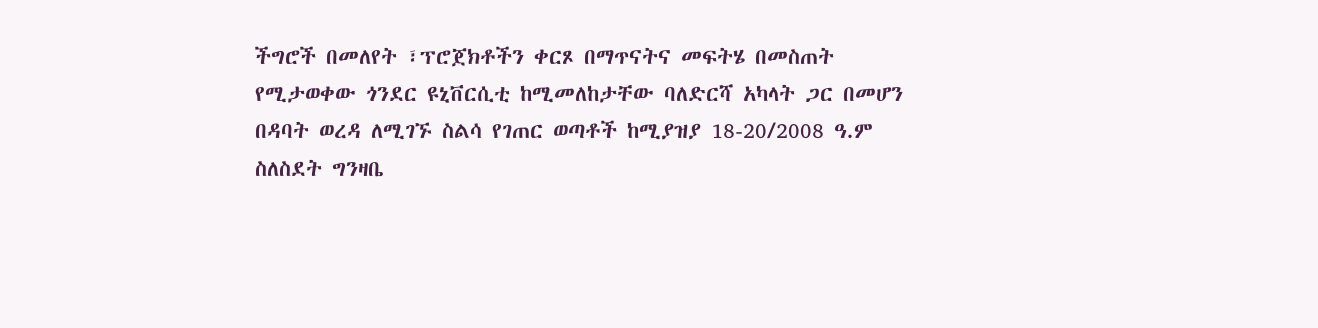ችግሮች በመለየት ፣ፕሮጀክቶችን ቀርጾ በማጥናትና መፍትሄ በመስጠት የሚታወቀው ጎንደር ዩኒቨርሲቲ ከሚመለከታቸው ባለድርሻ አካላት ጋር በመሆን በዳባት ወረዳ ለሚገኙ ስልሳ የገጠር ወጣቶች ከሚያዝያ 18-20/2008 ዓ.ም ስለስደት ግንዛቤ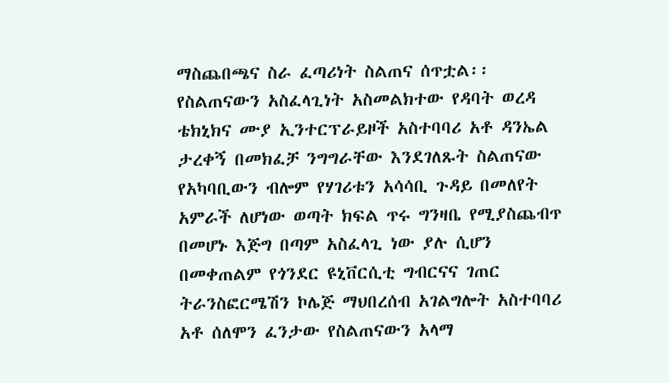ማስጨበጫና ስራ ፈጣሪነት ስልጠና ሰጥቷል፡፡
የስልጠናውን አስፈላጊነት አስመልክተው የዳባት ወረዳ ቴክኒክና ሙያ ኢንተርፕራይዞች አስተባባሪ አቶ ዳንኤል ታረቀኝ በመክፈቻ ንግግራቸው እንደገለጹት ስልጠናው የአካባቢውን ብሎም የሃገሪቱን አሳሳቢ ጉዳይ በመለየት አምራች ለሆነው ወጣት ክፍል ጥሩ ግንዛቤ የሚያስጨብጥ በመሆኑ እጅግ በጣም አስፈላጊ ነው ያሉ ሲሆን በመቀጠልም የጎንደር ዩኒቨርሲቲ ግብርናና ገጠር ትራንስፎርሜሽን ኮሌጅ ማህበረሰብ አገልግሎት አስተባባሪ አቶ ሰለሞን ፈንታው የስልጠናውን አላማ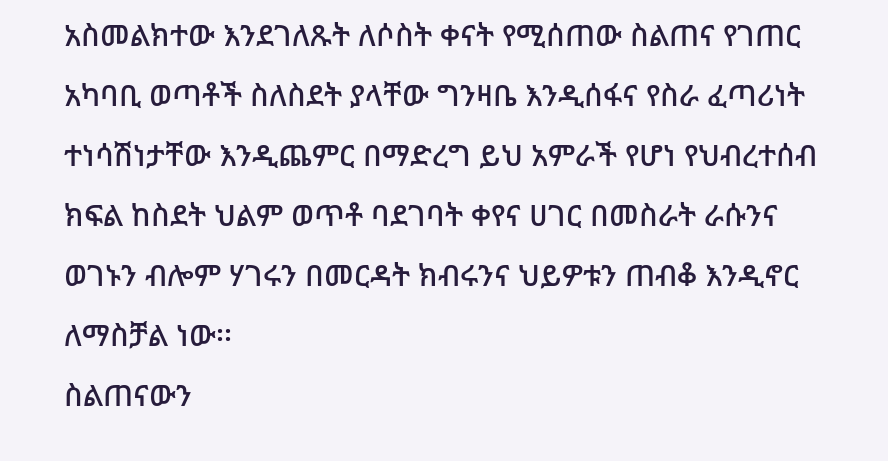አስመልክተው እንደገለጹት ለሶስት ቀናት የሚሰጠው ስልጠና የገጠር አካባቢ ወጣቶች ስለስደት ያላቸው ግንዛቤ እንዲሰፋና የስራ ፈጣሪነት ተነሳሽነታቸው እንዲጨምር በማድረግ ይህ አምራች የሆነ የህብረተሰብ ክፍል ከስደት ህልም ወጥቶ ባደገባት ቀየና ሀገር በመስራት ራሱንና ወገኑን ብሎም ሃገሩን በመርዳት ክብሩንና ህይዎቱን ጠብቆ እንዲኖር ለማስቻል ነው፡፡
ስልጠናውን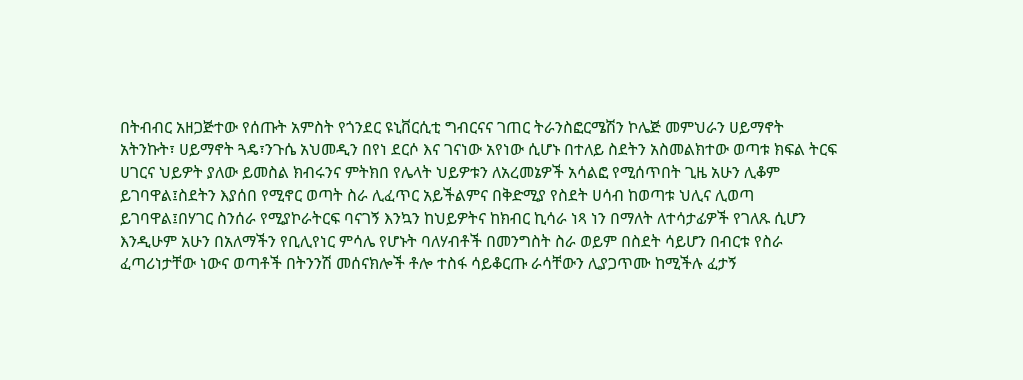በትብብር አዘጋጅተው የሰጡት አምስት የጎንደር ዩኒቨርሲቲ ግብርናና ገጠር ትራንስፎርሜሽን ኮሌጅ መምህራን ሀይማኖት አትንኩት፣ ሀይማኖት ጓዴ፣ንጉሴ አህመዲን በየነ ደርሶ እና ገናነው አየነው ሲሆኑ በተለይ ስደትን አስመልክተው ወጣቱ ክፍል ትርፍ ሀገርና ህይዎት ያለው ይመስል ክብሩንና ምትክበ የሌላት ህይዎቱን ለአረመኔዎች አሳልፎ የሚሰጥበት ጊዜ አሁን ሊቆም ይገባዋል፤ስደትን እያሰበ የሚኖር ወጣት ስራ ሊፈጥር አይችልምና በቅድሚያ የስደት ሀሳብ ከወጣቱ ህሊና ሊወጣ ይገባዋል፤በሃገር ስንሰራ የሚያኮራትርፍ ባናገኝ እንኳን ከህይዎትና ከክብር ኪሳራ ነጻ ነን በማለት ለተሳታፊዎች የገለጹ ሲሆን እንዲሁም አሁን በአለማችን የቢሊየነር ምሳሌ የሆኑት ባለሃብቶች በመንግስት ስራ ወይም በስደት ሳይሆን በብርቱ የስራ ፈጣሪነታቸው ነውና ወጣቶች በትንንሽ መሰናክሎች ቶሎ ተስፋ ሳይቆርጡ ራሳቸውን ሊያጋጥሙ ከሚችሉ ፈታኝ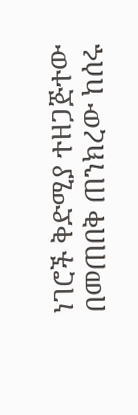ነገሮች ቅድሚያ ተዘጋጅተው በመጠበቅ ጠንክረው ከሰሩ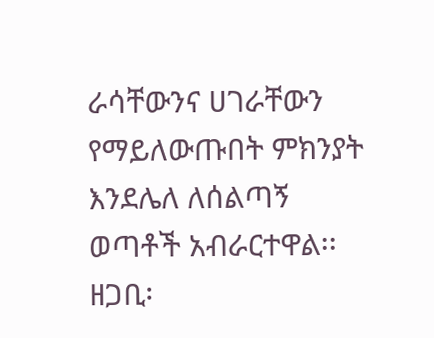ራሳቸውንና ሀገራቸውን የማይለውጡበት ምክንያት እንደሌለ ለሰልጣኝ ወጣቶች አብራርተዋል፡፡
ዘጋቢ፡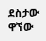ደስታው ዋኘው